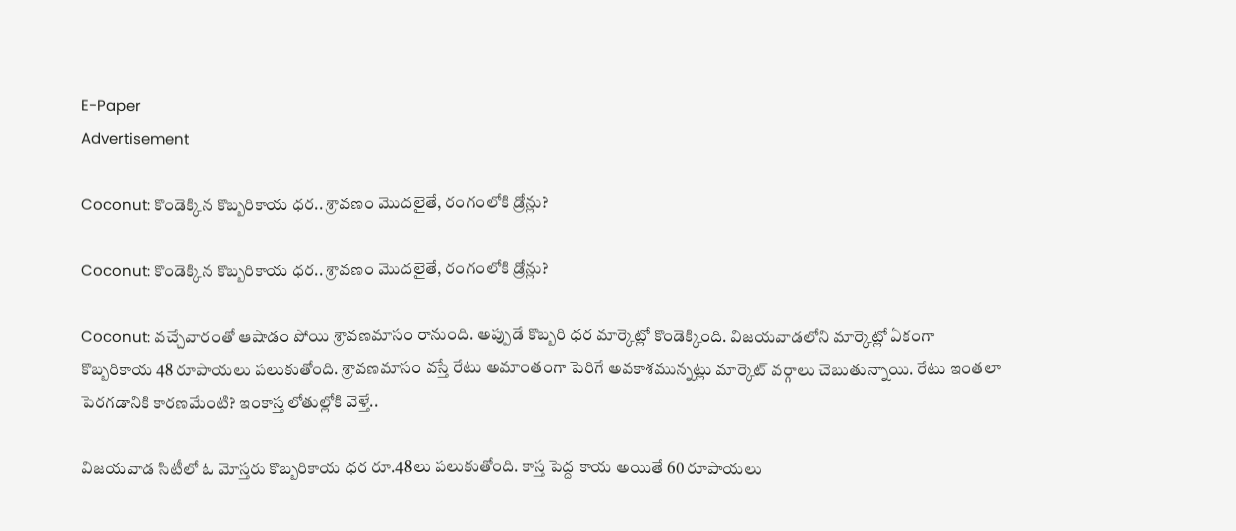E-Paper
Advertisement

Coconut: కొండెక్కిన కొబ్బరికాయ ధర.. శ్రావణం మొదలైతే, రంగంలోకి డ్రోన్లు?

Coconut: కొండెక్కిన కొబ్బరికాయ ధర.. శ్రావణం మొదలైతే, రంగంలోకి డ్రోన్లు?

Coconut: వచ్చేవారంతో ఆషాడం పోయి శ్రావణమాసం రానుంది. అప్పుడే కొబ్బరి ధర మార్కెట్లో కొండెక్కింది. విజయవాడలోని మార్కెట్లో ఏకంగా కొబ్బరికాయ 48 రూపాయలు పలుకుతోంది. శ్రావణమాసం వస్తే రేటు అమాంతంగా పెరిగే అవకాశమున్నట్లు మార్కెట్ వర్గాలు చెబుతున్నాయి. రేటు ఇంతలా పెరగడానికి కారణమేంటి? ఇంకాస్త లోతుల్లోకి వెళ్తే..

విజయవాడ సిటీలో ఓ మోస్తరు కొబ్బరికాయ ధర రూ.48లు పలుకుతోంది. కాస్త పెద్ద కాయ అయితే 60 రూపాయలు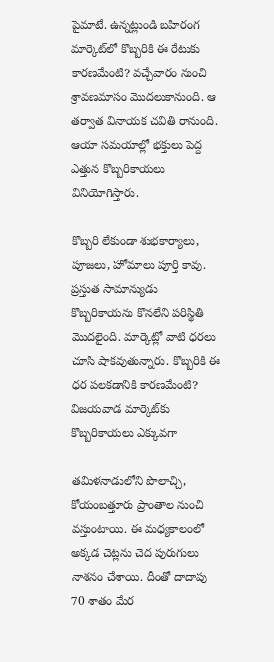పైమాటే. ఉన్నట్లుండి బహిరంగ మార్కెట్‌లో కొబ్బరికి ఈ రేటుకు కారణమేంటి? వచ్చేవారం నుంచి శ్రావణమాసం మొదలుకానుంది. ఆ తర్వాత వినాయక చవితి రానుంది. ఆయా సమయాల్లో భక్తులు పెద్ద ఎత్తున కొబ్బరికాయలు వినియోగిస్తారు.

కొబ్బరి లేకుండా శుభకార్యాలు, పూజలు, హోమాలు పూర్తి కావు. ప్రస్తుత సామాన్యుడు కొబ్బరికాయను కొనలేని పరిస్థితి మొదలైంది. మార్కెట్లో వాటి ధరలు చూసి షాకవుతున్నారు. కొబ్బరికి ఈ ధర పలకడానికి కారణమేంటి? విజయవాడ మార్కెట్‌కు కొబ్బరికాయలు ఎక్కువగా

తమిళనాడులోని పొలాచ్చి, కోయంబత్తూరు ప్రాంతాల నుంచి వస్తుంటాయి. ఈ మధ్యకాలంలో అక్కడ చెట్లను చెద పురుగులు నాశనం చేశాయి. దీంతో దాదాపు 70 శాతం మేర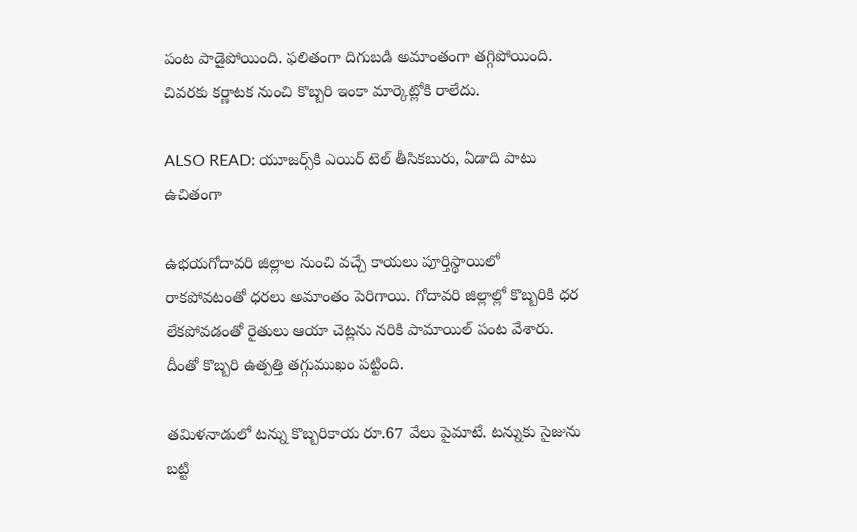పంట పాడైపోయింది. ఫలితంగా దిగుబడి అమాంతంగా తగ్గిపోయింది. చివరకు కర్ణాటక నుంచి కొబ్బరి ఇంకా మార్కెట్లోకి రాలేదు.

ALSO READ: యూజర్స్‌కి ఎయిర్ టెల్ తీసికబురు, ఏడాది పాటు ఉచితంగా

ఉభయగోదావరి జిల్లాల నుంచి వచ్చే కాయలు పూర్తిస్థాయిలో రాకపోవటంతో ధరలు అమాంతం పెరిగాయి. గోదావరి జిల్లాల్లో కొబ్బరికి ధర లేకపోవడంతో రైతులు ఆయా చెట్లను నరికి పామాయిల్‌ పంట వేశారు. దీంతో కొబ్బరి ఉత్పత్తి తగ్గుముఖం పట్టింది.

తమిళనాడులో టన్ను కొబ్బరికాయ రూ.67 వేలు పైమాటే. టన్నుకు సైజును బట్టి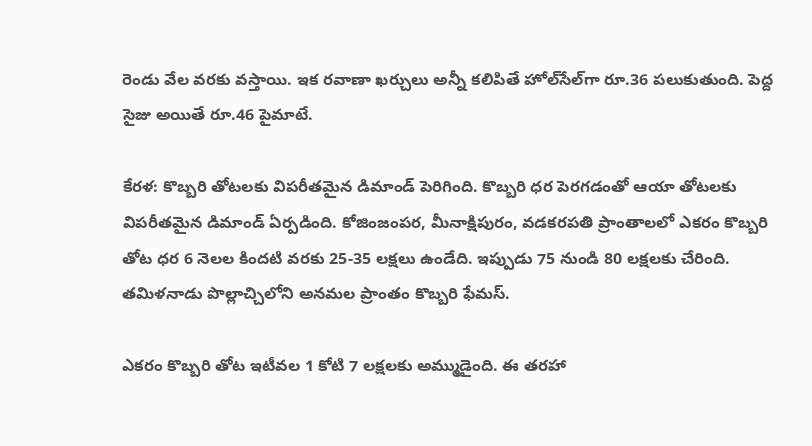రెండు వేల వరకు వస్తాయి. ఇక రవాణా ఖర్చులు అన్నీ కలిపితే హోల్‌సేల్‌గా‌ రూ.36 పలుకుతుంది. పెద్ద సైజు అయితే రూ.46 పైమాటే.

కేరళ: కొబ్బరి తోటలకు విపరీతమైన డిమాండ్ పెరిగింది. కొబ్బరి ధర పెరగడంతో ఆయా తోటలకు విపరీతమైన డిమాండ్ ఏర్పడింది. కోజింజంపర, మీనాక్షిపురం, వడకరపతి ప్రాంతాలలో ఎకరం కొబ్బరి తోట ధర 6 నెలల కిందటి వరకు 25-35 లక్షలు ఉండేది. ఇప్పుడు 75 నుండి 80 లక్షలకు చేరింది. తమిళనాడు పొల్లాచ్చిలోని అనమల ప్రాంతం కొబ్బరి ఫేమస్.

ఎకరం కొబ్బరి తోట ఇటీవల 1 కోటి 7 లక్షలకు అమ్ముడైంది. ఈ తరహా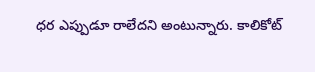ధర ఎప్పుడూ రాలేదని అంటున్నారు. కాలికోట్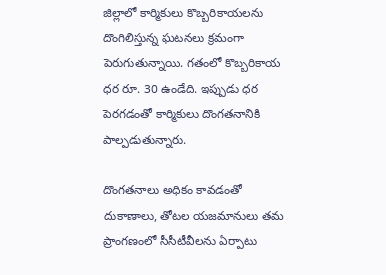జిల్లాలో కార్మికులు కొబ్బరికాయలను దొంగిలిస్తున్న ఘటనలు క్రమంగా పెరుగుతున్నాయి. గతంలో కొబ్బరికాయ ధర రూ. 30 ఉండేది. ఇప్పుడు ధర పెరగడంతో కార్మికులు దొంగతనానికి పాల్పడుతున్నారు.

దొంగతనాలు అధికం కావడంతో దుకాణాలు, తోటల యజమానులు తమ ప్రాంగణంలో సీసీటీవీలను ఏర్పాటు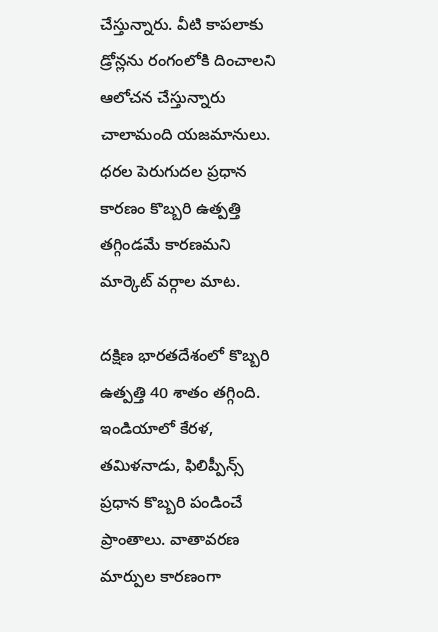చేస్తున్నారు. వీటి కాపలాకు డ్రోన్లను రంగంలోకి దించాలని ఆలోచన చేస్తున్నారు చాలామంది యజమానులు. ధరల పెరుగుదల ప్రధాన కారణం కొబ్బరి ఉత్పత్తి తగ్గిండమే కారణమని మార్కెట్ వర్గాల మాట.

దక్షిణ భారతదేశంలో కొబ్బరి ఉత్పత్తి 40 శాతం తగ్గింది. ఇండియాలో కేరళ, తమిళనాడు, ఫిలిప్పీన్స్ ప్రధాన కొబ్బరి పండించే ప్రాంతాలు. వాతావరణ మార్పుల కారణంగా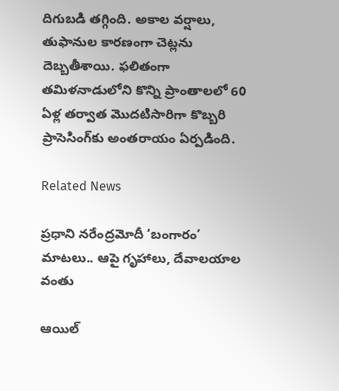దిగుబడి తగ్గింది. అకాల వర్షాలు, తుఫానుల కారణంగా చెట్లను దెబ్బతీశాయి. ఫలితంగా తమిళనాడులోని కొన్ని ప్రాంతాలలో 60 ఏళ్ల తర్వాత మొదటిసారిగా కొబ్బరి ప్రాసెసింగ్‌కు అంతరాయం ఏర్పడింది.

Related News

ప్రధాని నరేంద్రమోదీ ‘బంగారం’ మాటలు.. ఆపై గృహాలు, దేవాలయాల వంతు

ఆయిల్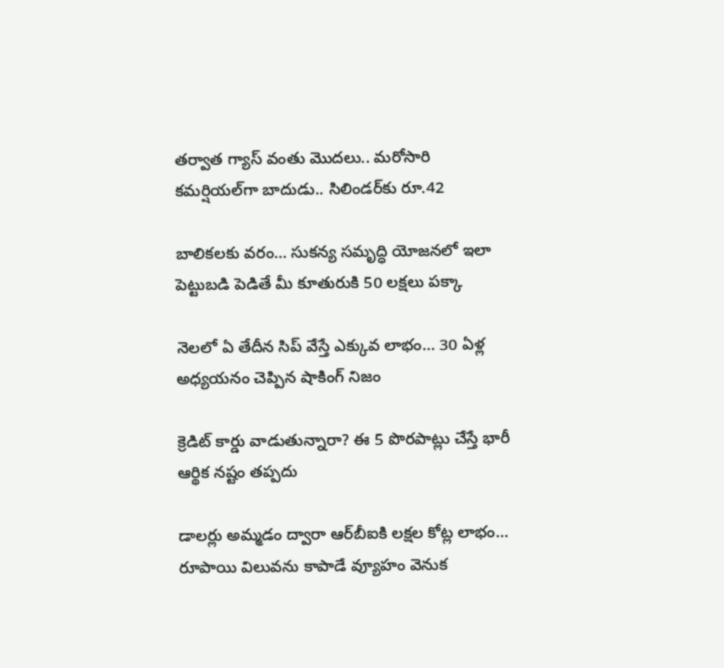తర్వాత గ్యాస్ వంతు మొదలు.. మరోసారి కమర్షియల్‌గా బాదుడు.. సిలిండర్‌కు రూ.42

బాలికలకు వరం… సుకన్య సమృద్ధి యోజనలో ఇలా పెట్టుబడి పెడితే మీ కూతురుకి 50 లక్షలు పక్కా

నెలలో ఏ తేదీన సిప్ వేస్తే ఎక్కువ లాభం… 30 ఏళ్ల అధ్యయనం చెప్పిన షాకింగ్ నిజం

క్రెడిట్ కార్డు వాడుతున్నారా? ఈ 5 పొరపాట్లు చేస్తే భారీ ఆర్థిక నష్టం తప్పదు

డాలర్లు అమ్మడం ద్వారా ఆర్‌బీఐకి లక్షల కోట్ల లాభం… రూపాయి విలువను కాపాడే వ్యూహం వెనుక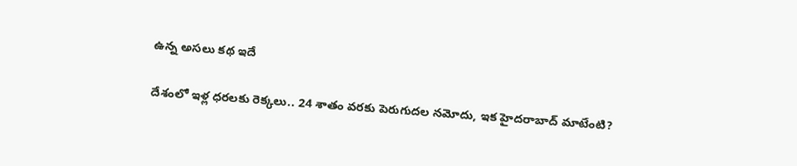ఉన్న అసలు కథ ఇదే

దేశంలో ఇళ్ల ధరలకు రెక్కలు.. 24 శాతం వరకు పెరుగుదల నమోదు, ఇక హైదరాబాద్‌ మాటేంటి?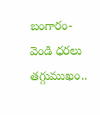బంగారం-వెండి ధరలు తగ్గుముఖం..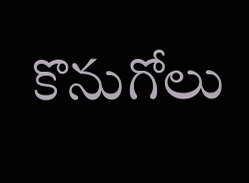కొనుగోలు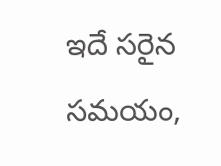ఇదే సరైన సమయం,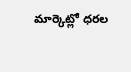మార్కెట్లో ధరల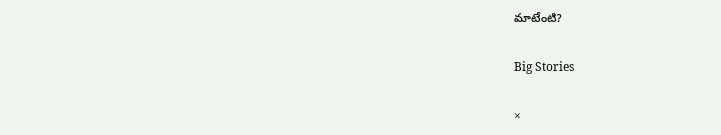మాటేంటి?

Big Stories

×